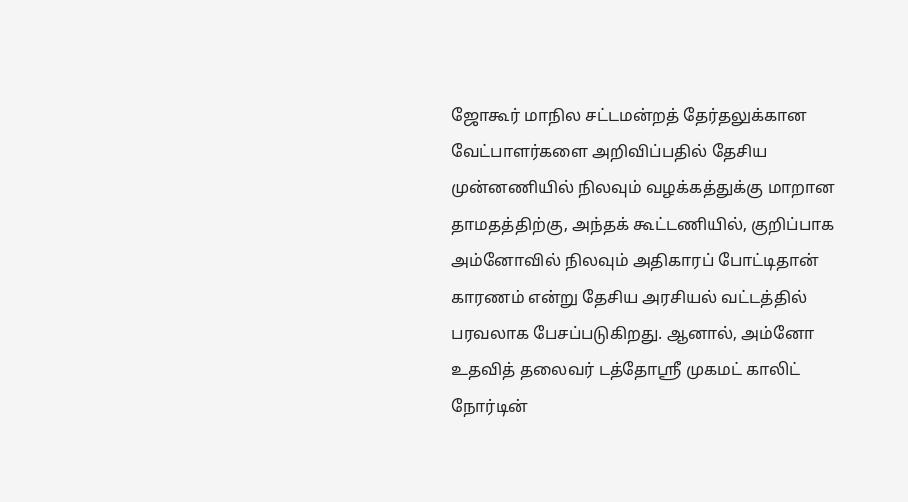ஜோகூர் மாநில சட்டமன்றத் தேர்தலுக்கான வேட்பாளர்களை அறிவிப்பதில் தேசிய முன்னணியில் நிலவும் வழக்கத்துக்கு மாறான தாமதத்திற்கு, அந்தக் கூட்டணியில், குறிப்பாக அம்னோவில் நிலவும் அதிகாரப் போட்டிதான் காரணம் என்று தேசிய அரசியல் வட்டத்தில் பரவலாக பேசப்படுகிறது. ஆனால், அம்னோ உதவித் தலைவர் டத்தோஸ்ரீ முகமட் காலிட் நோர்டின்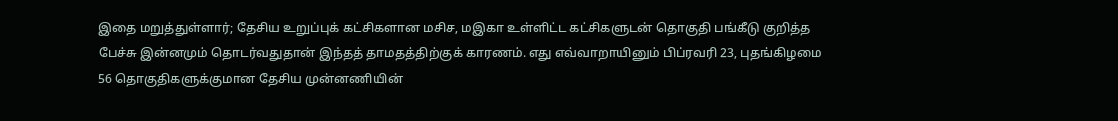இதை மறுத்துள்ளார்; தேசிய உறுப்புக் கட்சிகளான மசிச, மஇகா உள்ளிட்ட கட்சிகளுடன் தொகுதி பங்கீடு குறித்த பேச்சு இன்னமும் தொடர்வதுதான் இந்தத் தாமதத்திற்குக் காரணம். எது எவ்வாறாயினும் பிப்ரவரி 23, புதங்கிழமை 56 தொகுதிகளுக்குமான தேசிய முன்னணியின்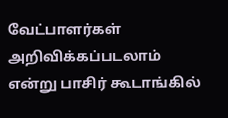வேட்பாளர்கள் அறிவிக்கப்படலாம் என்று பாசிர் கூடாங்கில்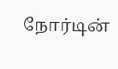நோர்டின்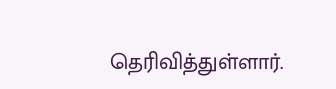தெரிவித்துள்ளார்.